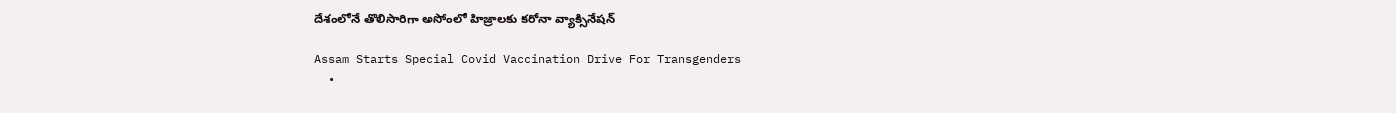దేశంలోనే తొలిసారిగా అసోంలో హిజ్రాలకు కరోనా వ్యాక్సినేషన్

Assam Starts Special Covid Vaccination Drive For Transgenders
  •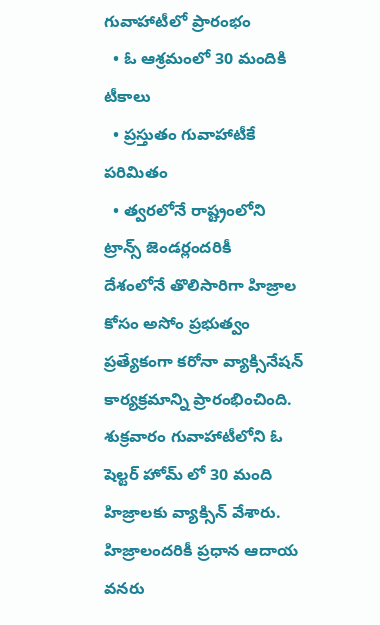గువాహాటీలో ప్రారంభం
  • ఓ ఆశ్రమంలో 30 మందికి టీకాలు
  • ప్రస్తుతం గువాహాటీకే పరిమితం
  • త్వరలోనే రాష్ట్రంలోని ట్రాన్స్ జెండర్లందరికీ
దేశంలోనే తొలిసారిగా హిజ్రాల కోసం అసోం ప్రభుత్వం ప్రత్యేకంగా కరోనా వ్యాక్సినేషన్ కార్యక్రమాన్ని ప్రారంభించింది. శుక్రవారం గువాహాటీలోని ఓ షెల్టర్ హోమ్ లో 30 మంది హిజ్రాలకు వ్యాక్సిన్ వేశారు. హిజ్రాలందరికీ ప్రధాన ఆదాయ వనరు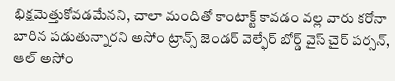భిక్షమెత్తుకోవడమేనని, చాలా మందితో కాంటాక్ట్ కావడం వల్ల వారు కరోనా బారిన పడుతున్నారని అసోం ట్రాన్స్ జెండర్ వెల్ఫేర్ బోర్డ్ వైస్ చైర్ పర్సన్, ఆల్ అసోం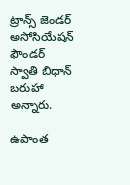ట్రాన్స్ జెండర్ అసోసియేషన్ ఫౌండర్ స్వాతి బిధాన్ బరుహా అన్నారు.

ఉపాంత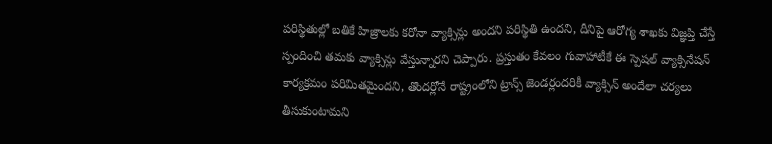పరిస్థితుల్లో బతికే హిజ్రాలకు కరోనా వ్యాక్సిన్లు అందని పరిస్థితి ఉందని, దీనిపై ఆరోగ్య శాఖకు విజ్ఞప్తి చేస్తే స్పందించి తమకు వ్యాక్సిన్లు వేస్తున్నారని చెప్పారు. ప్రస్తుతం కేవలం గువాహాటీకే ఈ స్పెషల్ వ్యాక్సినేషన్ కార్యక్రమం పరిమితమైందని, తొందర్లోనే రాష్ట్రంలోని ట్రాన్స్ జెండర్లందరికీ వ్యాక్సిన్ అందేలా చర్యలు తీసుకుంటామని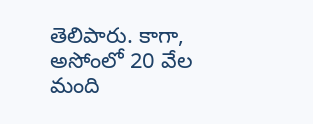తెలిపారు. కాగా, అసోంలో 20 వేల మంది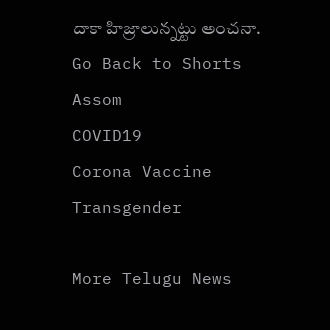దాకా హిజ్రాలున్నట్టు అంచనా.
Go Back to Shorts
Assom
COVID19
Corona Vaccine
Transgender

More Telugu News